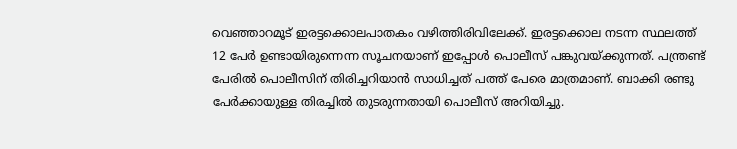വെഞ്ഞാറമൂട് ഇരട്ടക്കൊലപാതകം വഴിത്തിരിവിലേക്ക്. ഇരട്ടക്കൊല നടന്ന സ്ഥലത്ത് 12 പേര്‍ ഉണ്ടായിരുന്നെന്ന സൂചനയാണ് ഇപ്പോള്‍ പൊലീസ് പങ്കുവയ്‌ക്കുന്നത്. പന്ത്രണ്ട് പേരില്‍ പൊലീസിന് തിരിച്ചറിയാന്‍ സാധിച്ചത് പത്ത് പേരെ മാത്രമാണ്. ബാക്കി രണ്ടു പേര്‍ക്കായുള്ള തിരച്ചില്‍ തുടരുന്നതായി പൊലീസ് അറിയിച്ചു.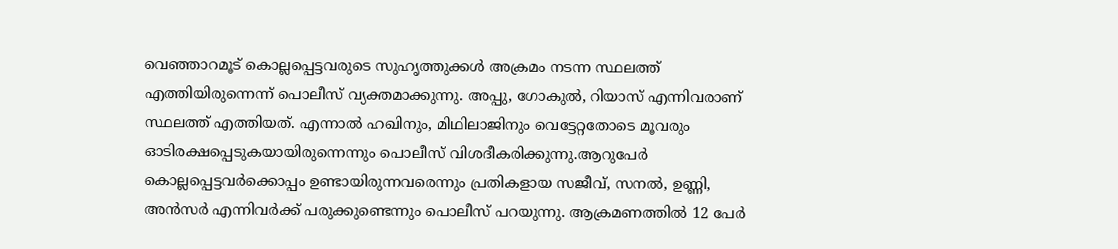വെഞ്ഞാറമൂട് കൊല്ലപ്പെട്ടവരുടെ സുഹൃത്തുക്കള്‍ അക്രമം നടന്ന സ്ഥലത്ത് എത്തിയിരുന്നെന്ന് പൊലീസ് വ്യക്തമാക്കുന്നു. അപ്പു, ഗോകുല്‍, റിയാസ് എന്നിവരാണ് സ്ഥലത്ത് എത്തിയത്. എന്നാല്‍ ഹഖിനും, മിഥിലാജിനും വെട്ടേറ്റതോടെ മൂവരും ഓടിരക്ഷപ്പെടുകയായിരുന്നെന്നും പൊലീസ് വിശദീകരിക്കുന്നു.ആറുപേര്‍ കൊല്ലപ്പെട്ടവര്‍ക്കൊപ്പം ഉണ്ടായിരുന്ന‌വരെന്നും പ്രതികളായ സജീവ്, സനല്‍, ഉണ്ണി, അന്‍സര്‍ എന്നിവര്‍ക്ക് പരുക്കുണ്ടെന്നും പൊലീസ് പറയുന്നു. ആക്രമണത്തില്‍ 12 പേര്‍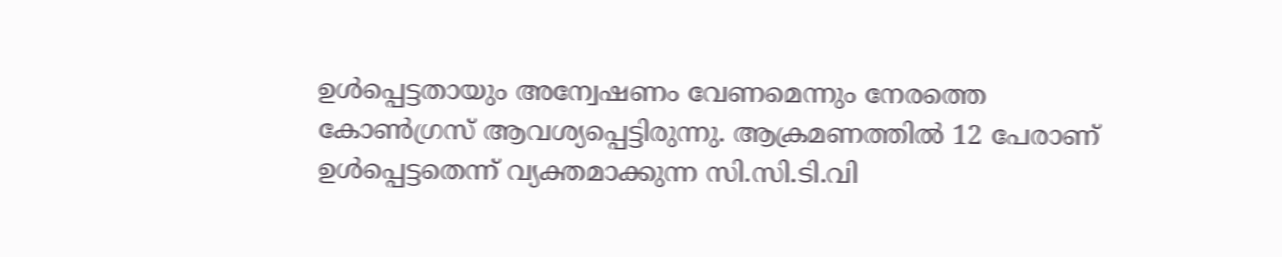ഉള്‍പ്പെട്ടതായും അന്വേഷണം വേണമെന്നും നേരത്തെ കോണ്‍ഗ്രസ് ആവശ്യപ്പെട്ടിരുന്നു. ആക്രമണത്തില്‍ 12 പേരാണ് ഉള്‍പ്പെട്ടതെന്ന് വ്യക്തമാക്കുന്ന സി.സി.ടി.വി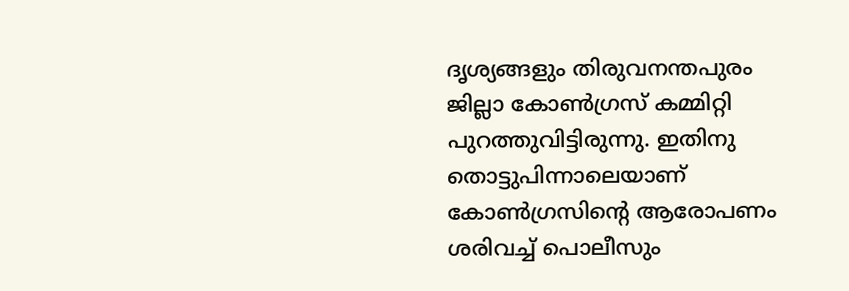ദൃശ്യങ്ങളും തിരുവനന്തപുരം ജില്ലാ കോണ്‍ഗ്രസ് കമ്മിറ്റി പുറത്തുവിട്ടിരുന്നു. ഇതിനു തൊട്ടുപിന്നാലെയാണ് കോണ്‍ഗ്രസിന്റെ ആരോപണം ശരിവച്ച്‌ പൊലീസും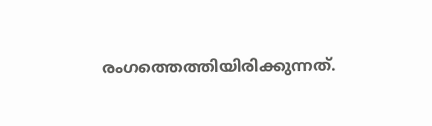രംഗത്തെത്തിയിരിക്കുന്നത്.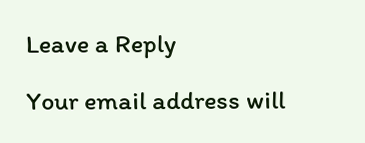Leave a Reply

Your email address will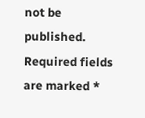not be published. Required fields are marked *